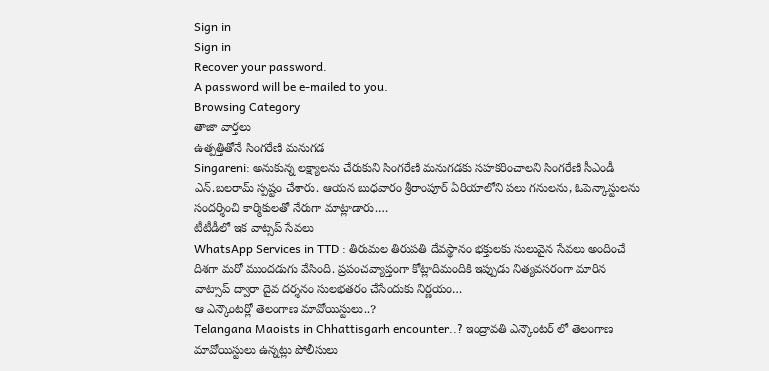Sign in
Sign in
Recover your password.
A password will be e-mailed to you.
Browsing Category
తాజా వార్తలు
ఉత్పత్తితోనే సింగరేణి మనుగడ
Singareni: అనుకున్న లక్ష్యాలను చేరుకుని సింగరేణి మనుగడకు సహకరించాలని సింగరేణి సీఎండీ ఎన్.బలరామ్ స్పష్టం చేశారు. ఆయన బుధవారం శ్రీరాంపూర్ ఏరియాలోని పలు గనులను, ఓపెన్కాస్టులను సందర్శించి కార్మికులతో నేరుగా మాట్లాడారు.…
టీటీడీలో ఇక వాట్సప్ సేవలు
WhatsApp Services in TTD : తిరుమల తిరుపతి దేవస్థానం భక్తులకు సులువైన సేవలు అందించే దిశగా మరో ముందడుగు వేసింది. ప్రపంచవ్యాప్తంగా కోట్లాదిమందికి ఇప్పుడు నిత్యవసరంగా మారిన వాట్సాప్ ద్వారా దైవ దర్శనం సులభతరం చేసేందుకు నిర్ణయం…
ఆ ఎన్కౌంటర్లో తెలంగాణ మావోయిస్టులు..?
Telangana Maoists in Chhattisgarh encounter..? ఇంద్రావతి ఎన్కౌంటర్ లో తెలంగాణ మావోయిస్టులు ఉన్నట్లు పోలీసులు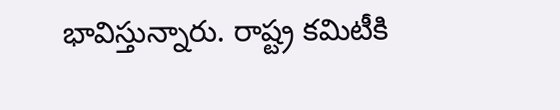భావిస్తున్నారు. రాష్ట్ర కమిటీకి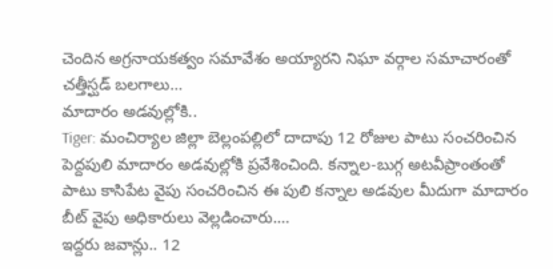చెందిన అగ్రనాయకత్వం సమావేశం అయ్యారని నిఘా వర్గాల సమాచారంతో చత్తీస్ఘడ్ బలగాలు…
మాదారం అడవుల్లోకి..
Tiger: మంచిర్యాల జిల్లా బెల్లంపల్లిలో దాదాపు 12 రోజుల పాటు సంచరించిన పెద్దపులి మాదారం అడవుల్లోకి ప్రవేశించింది. కన్నాల-బుగ్గ అటవీప్రాంతంతో పాటు కాసిపేట వైపు సంచరించిన ఈ పులి కన్నాల అడవుల మీదుగా మాదారం బీట్ వైపు అధికారులు వెల్లడించారు.…
ఇద్దరు జవాన్లు.. 12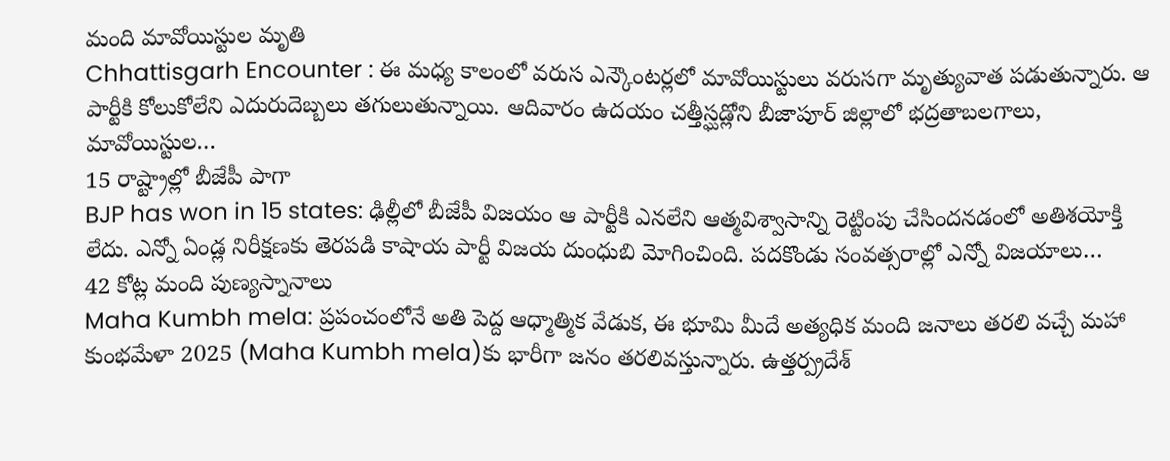మంది మావోయిస్టుల మృతి
Chhattisgarh Encounter : ఈ మధ్య కాలంలో వరుస ఎన్కౌంటర్లలో మావోయిస్టులు వరుసగా మృత్యువాత పడుతున్నారు. ఆ పార్టీకి కోలుకోలేని ఎదురుదెబ్బలు తగులుతున్నాయి. ఆదివారం ఉదయం చత్తీస్ఘడ్లోని బీజాపూర్ జిల్లాలో భద్రతాబలగాలు, మావోయిస్టుల…
15 రాష్ట్రాల్లో బీజేపీ పాగా
BJP has won in 15 states: ఢిల్లీలో బీజేపీ విజయం ఆ పార్టీకి ఎనలేని ఆత్మవిశ్వాసాన్ని రెట్టింపు చేసిందనడంలో అతిశయోక్తి లేదు. ఎన్నో ఏండ్ల నిరీక్షణకు తెరపడి కాషాయ పార్టీ విజయ దుంధుబి మోగించింది. పదకొండు సంవత్సరాల్లో ఎన్నో విజయాలు…
42 కోట్ల మంది పుణ్యస్నానాలు
Maha Kumbh mela: ప్రపంచంలోనే అతి పెద్ద ఆధ్మాత్మిక వేడుక, ఈ భూమి మీదే అత్యధిక మంది జనాలు తరలి వచ్చే మహా కుంభమేళా 2025 (Maha Kumbh mela)కు భారీగా జనం తరలివస్తున్నారు. ఉత్తర్ప్రదేశ్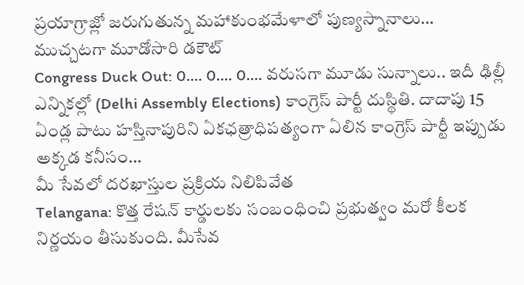ప్రయాగ్రాజ్లో జరుగుతున్న మహాకుంభమేళాలో పుణ్యస్నానాలు…
ముచ్చటగా మూడోసారి డకౌట్
Congress Duck Out: 0.... 0.... 0.... వరుసగా మూడు సున్నాలు.. ఇదీ ఢిల్లీ ఎన్నికల్లో (Delhi Assembly Elections) కాంగ్రెస్ పార్టీ దుస్థితి. దాదాపు 15 ఏండ్ల పాటు హస్తినాపురిని ఏకఛత్రాధిపత్యంగా ఏలిన కాంగ్రెస్ పార్టీ ఇప్పుడు అక్కడ కనీసం…
మీ సేవలో దరఖాస్తుల ప్రక్రియ నిలిపివేత
Telangana: కొత్త రేషన్ కార్డులకు సంబంధించి ప్రభుత్వం మరో కీలక నిర్ణయం తీసుకుంది. మీసేవ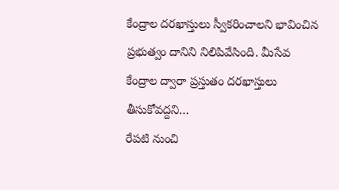కేంద్రాల దరఖాస్తులు స్వీకరించాలని భావించిన ప్రభుత్వం దానిని నిలిపివేసింది. మీసేవ కేంద్రాల ద్వారా ప్రస్తుతం దరఖాస్తులు తీసుకోవద్దని…
రేపటి నుంచి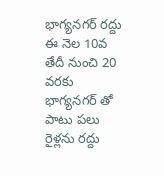భాగ్యనగర్ రద్దు
ఈ నెల 10వ తేదీ నుంచి 20 వరకు భాగ్యనగర్ తో పాటు పలు రైళ్లను రద్దు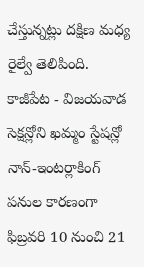చేస్తున్నట్లు దక్షిణ మధ్య రైల్వే తెలిపింది. కాజీపేట - విజయవాడ సెక్షన్లోని ఖమ్మం స్టేషన్లో నాన్-ఇంటర్లాకింగ్ పనుల కారణంగా ఫిబ్రవరి 10 నుంచి 21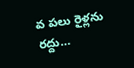వ పలు రైళ్లను రద్దు…